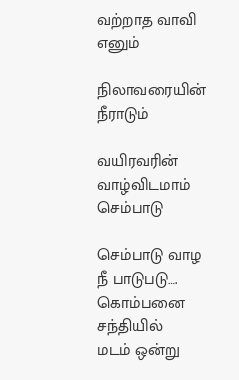வற்றாத வாவி எனும்

நிலாவரையின்  நீராடும்

வயிரவரின்  வாழ்விடமாம் செம்பாடு

செம்பாடு வாழ    நீ பாடுபடு….
கொம்பனை சந்தியில்
மடம் ஒன்று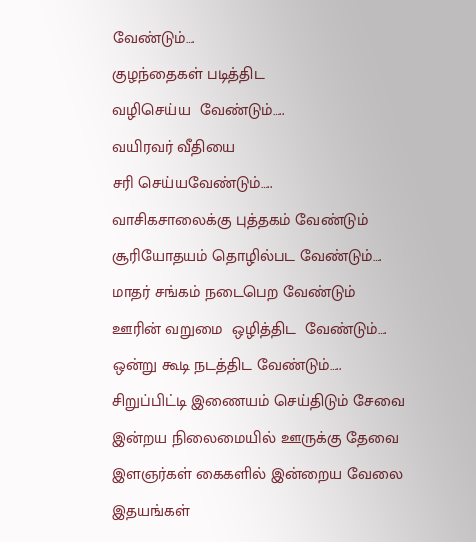வேண்டும்….
குழந்தைகள் படித்திட
வழிசெய்ய  வேண்டும்…..
வயிரவர் வீதியை
சரி செய்யவேண்டும்…..
வாசிகசாலைக்கு புத்தகம் வேண்டும்
சூரியோதயம் தொழில்பட வேண்டும்….
மாதர் சங்கம் நடைபெற வேண்டும்
ஊரின் வறுமை  ஒழித்திட  வேண்டும்….
ஒன்று கூடி நடத்திட வேண்டும்…..
சிறுப்பிட்டி இணையம் செய்திடும் சேவை
இன்றய நிலைமையில் ஊருக்கு தேவை
இளஞர்கள் கைகளில் இன்றைய வேலை
இதயங்கள்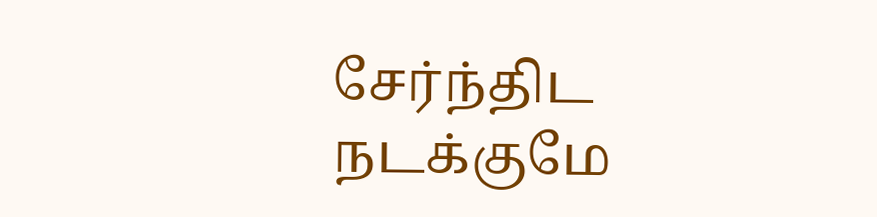சேர்ந்திட நடக்குமே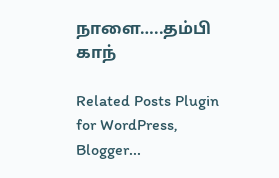நாளை…..தம்பி காந்

Related Posts Plugin for WordPress, Blogger...